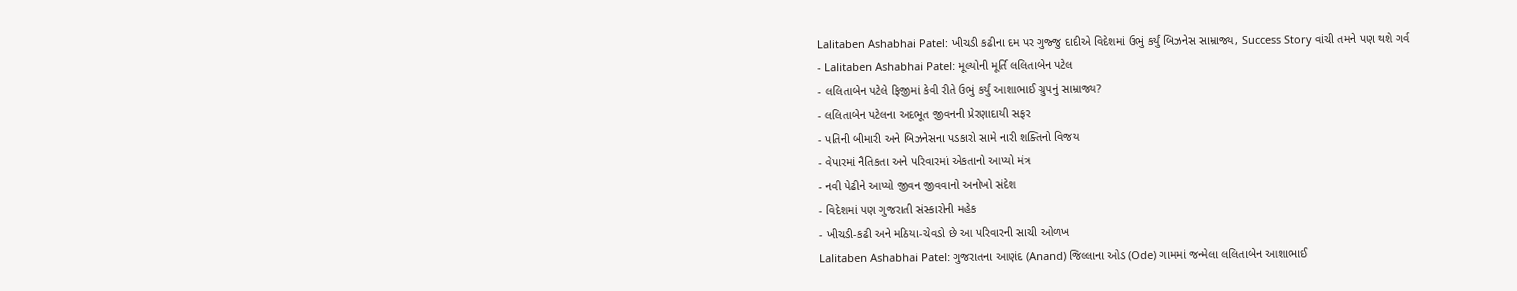Lalitaben Ashabhai Patel: ખીચડી કઢીના દમ પર ગુજ્જુ દાદીએ વિદેશમાં ઉભું કર્યું બિઝનેસ સામ્રાજ્ય, Success Story વાંચી તમને પણ થશે ગર્વ
- Lalitaben Ashabhai Patel: મૂલ્યોની મૂર્તિ લલિતાબેન પટેલ
- લલિતાબેન પટેલે ફિજીમાં કેવી રીતે ઉભું કર્યું આશાભાઈ ગ્રુપનું સામ્રાજ્ય?
- લલિતાબેન પટેલના અદભૂત જીવનની પ્રેરણાદાયી સફર
- પતિની બીમારી અને બિઝનેસના પડકારો સામે નારી શક્તિનો વિજય
- વેપારમાં નૈતિકતા અને પરિવારમાં એકતાનો આપ્યો મંત્ર
- નવી પેઢીને આપ્યો જીવન જીવવાનો અનોખો સંદેશ
- વિદેશમાં પણ ગુજરાતી સંસ્કારોની મહેક
- ખીચડી-કઢી અને મઠિયા-ચેવડો છે આ પરિવારની સાચી ઓળખ
Lalitaben Ashabhai Patel: ગુજરાતના આણંદ (Anand) જિલ્લાના ઓડ (Ode) ગામમાં જન્મેલા લલિતાબેન આશાભાઈ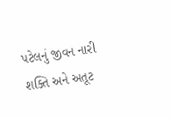પટેલનું જીવન નારી શક્તિ અને અતૂટ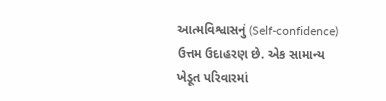આત્મવિશ્વાસનું (Self-confidence) ઉત્તમ ઉદાહરણ છે. એક સામાન્ય ખેડૂત પરિવારમાં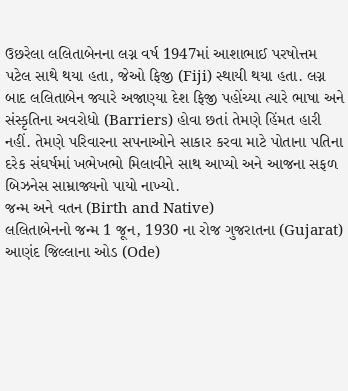ઉછરેલા લલિતાબેનના લગ્ન વર્ષ 1947માં આશાભાઈ પરષોત્તમ પટેલ સાથે થયા હતા, જેઓ ફિજી (Fiji) સ્થાયી થયા હતા. લગ્ન બાદ લલિતાબેન જ્યારે અજાણ્યા દેશ ફિજી પહોંચ્યા ત્યારે ભાષા અને સંસ્કૃતિના અવરોધો (Barriers) હોવા છતાં તેમણે હિંમત હારી નહીં. તેમણે પરિવારના સપનાઓને સાકાર કરવા માટે પોતાના પતિના દરેક સંઘર્ષમાં ખભેખભો મિલાવીને સાથ આપ્યો અને આજના સફળ બિઝનેસ સામ્રાજ્યનો પાયો નાખ્યો.
જન્મ અને વતન (Birth and Native)
લલિતાબેનનો જન્મ 1 જૂન, 1930 ના રોજ ગુજરાતના (Gujarat) આણંદ જિલ્લાના ઓડ (Ode)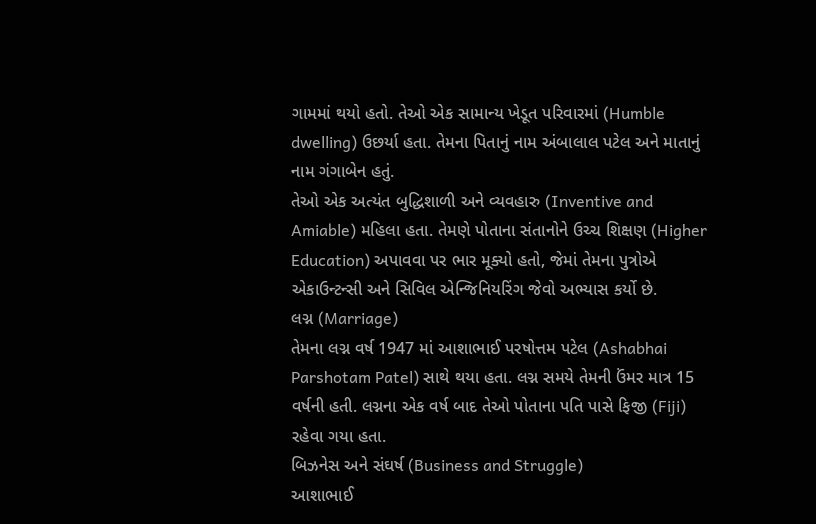ગામમાં થયો હતો. તેઓ એક સામાન્ય ખેડૂત પરિવારમાં (Humble dwelling) ઉછર્યા હતા. તેમના પિતાનું નામ અંબાલાલ પટેલ અને માતાનું નામ ગંગાબેન હતું.
તેઓ એક અત્યંત બુદ્ધિશાળી અને વ્યવહારુ (Inventive and Amiable) મહિલા હતા. તેમણે પોતાના સંતાનોને ઉચ્ચ શિક્ષણ (Higher Education) અપાવવા પર ભાર મૂક્યો હતો, જેમાં તેમના પુત્રોએ એકાઉન્ટન્સી અને સિવિલ એન્જિનિયરિંગ જેવો અભ્યાસ કર્યો છે.
લગ્ન (Marriage)
તેમના લગ્ન વર્ષ 1947 માં આશાભાઈ પરષોત્તમ પટેલ (Ashabhai Parshotam Patel) સાથે થયા હતા. લગ્ન સમયે તેમની ઉંમર માત્ર 15 વર્ષની હતી. લગ્નના એક વર્ષ બાદ તેઓ પોતાના પતિ પાસે ફિજી (Fiji) રહેવા ગયા હતા.
બિઝનેસ અને સંઘર્ષ (Business and Struggle)
આશાભાઈ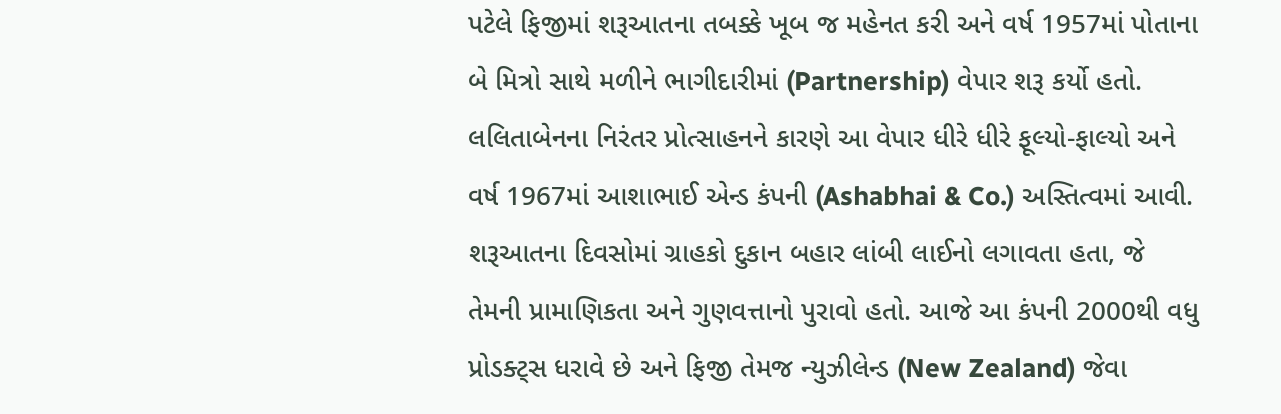પટેલે ફિજીમાં શરૂઆતના તબક્કે ખૂબ જ મહેનત કરી અને વર્ષ 1957માં પોતાના બે મિત્રો સાથે મળીને ભાગીદારીમાં (Partnership) વેપાર શરૂ કર્યો હતો. લલિતાબેનના નિરંતર પ્રોત્સાહનને કારણે આ વેપાર ધીરે ધીરે ફૂલ્યો-ફાલ્યો અને વર્ષ 1967માં આશાભાઈ એન્ડ કંપની (Ashabhai & Co.) અસ્તિત્વમાં આવી. શરૂઆતના દિવસોમાં ગ્રાહકો દુકાન બહાર લાંબી લાઈનો લગાવતા હતા, જે તેમની પ્રામાણિકતા અને ગુણવત્તાનો પુરાવો હતો. આજે આ કંપની 2000થી વધુ પ્રોડક્ટ્સ ધરાવે છે અને ફિજી તેમજ ન્યુઝીલેન્ડ (New Zealand) જેવા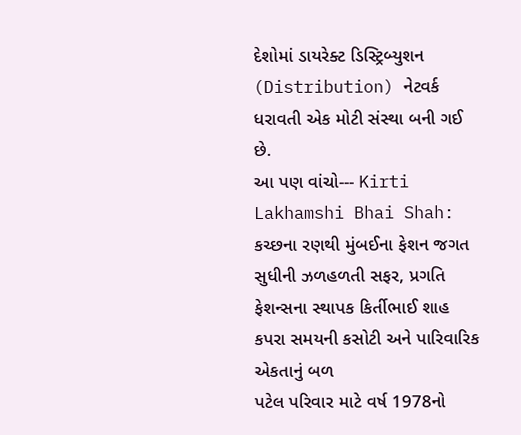દેશોમાં ડાયરેક્ટ ડિસ્ટ્રિબ્યુશન (Distribution) નેટવર્ક ધરાવતી એક મોટી સંસ્થા બની ગઈ છે.
આ પણ વાંચો--- Kirti Lakhamshi Bhai Shah: કચ્છના રણથી મુંબઈના ફેશન જગત સુધીની ઝળહળતી સફર, પ્રગતિ ફેશન્સના સ્થાપક કિર્તીભાઈ શાહ
કપરા સમયની કસોટી અને પારિવારિક એકતાનું બળ
પટેલ પરિવાર માટે વર્ષ 1978નો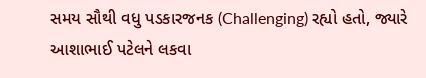સમય સૌથી વધુ પડકારજનક (Challenging) રહ્યો હતો, જ્યારે આશાભાઈ પટેલને લકવા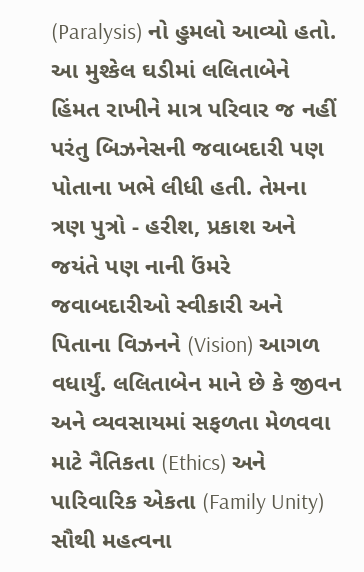(Paralysis) નો હુમલો આવ્યો હતો. આ મુશ્કેલ ઘડીમાં લલિતાબેને હિંમત રાખીને માત્ર પરિવાર જ નહીં પરંતુ બિઝનેસની જવાબદારી પણ પોતાના ખભે લીધી હતી. તેમના ત્રણ પુત્રો - હરીશ, પ્રકાશ અને જયંતે પણ નાની ઉંમરે જવાબદારીઓ સ્વીકારી અને પિતાના વિઝનને (Vision) આગળ વધાર્યું. લલિતાબેન માને છે કે જીવન અને વ્યવસાયમાં સફળતા મેળવવા માટે નૈતિકતા (Ethics) અને પારિવારિક એકતા (Family Unity) સૌથી મહત્વના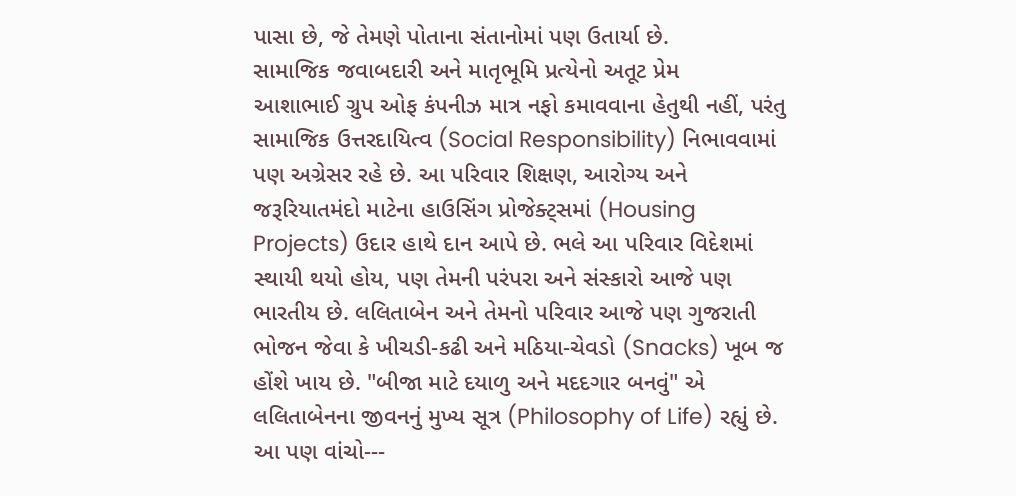પાસા છે, જે તેમણે પોતાના સંતાનોમાં પણ ઉતાર્યા છે.
સામાજિક જવાબદારી અને માતૃભૂમિ પ્રત્યેનો અતૂટ પ્રેમ
આશાભાઈ ગ્રુપ ઓફ કંપનીઝ માત્ર નફો કમાવવાના હેતુથી નહીં, પરંતુ સામાજિક ઉત્તરદાયિત્વ (Social Responsibility) નિભાવવામાં પણ અગ્રેસર રહે છે. આ પરિવાર શિક્ષણ, આરોગ્ય અને જરૂરિયાતમંદો માટેના હાઉસિંગ પ્રોજેક્ટ્સમાં (Housing Projects) ઉદાર હાથે દાન આપે છે. ભલે આ પરિવાર વિદેશમાં સ્થાયી થયો હોય, પણ તેમની પરંપરા અને સંસ્કારો આજે પણ ભારતીય છે. લલિતાબેન અને તેમનો પરિવાર આજે પણ ગુજરાતી ભોજન જેવા કે ખીચડી-કઢી અને મઠિયા-ચેવડો (Snacks) ખૂબ જ હોંશે ખાય છે. "બીજા માટે દયાળુ અને મદદગાર બનવું" એ લલિતાબેનના જીવનનું મુખ્ય સૂત્ર (Philosophy of Life) રહ્યું છે.
આ પણ વાંચો---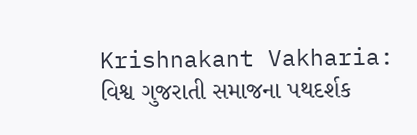Krishnakant Vakharia: વિશ્વ ગુજરાતી સમાજના પથદર્શક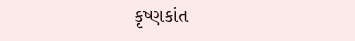કૃષ્ણકાંત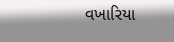વખારિયા